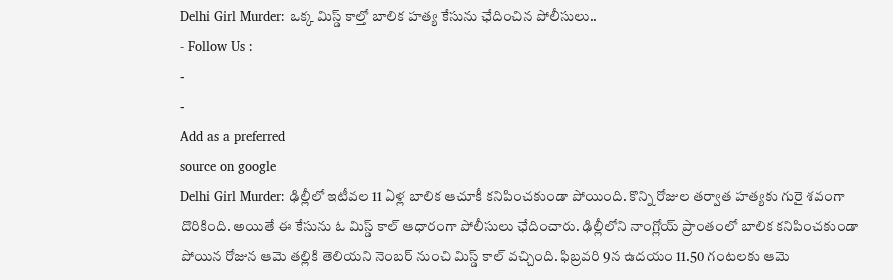Delhi Girl Murder: ఒక్క మిస్డ్ కాల్తో బాలిక హత్య కేసును ఛేదించిన పోలీసులు..
- Follow Us :
-
-
Add as a preferred
source on google
Delhi Girl Murder: ఢిల్లీలో ఇటీవల 11 ఏళ్ల బాలిక ఆచూకీ కనిపించకుండా పోయింది. కొన్ని రోజుల తర్వాత హత్యకు గురై శవంగా దొరికింది. అయితే ఈ కేసును ఓ మిస్డ్ కాల్ ఆధారంగా పోలీసులు ఛేదించారు. ఢిల్లీలోని నాంగ్లోయ్ ప్రాంతంలో బాలిక కనిపించకుండా పోయిన రోజున ఆమె తల్లికి తెలియని నెంబర్ నుంచి మిస్డ్ కాల్ వచ్చింది. ఫిబ్రవరి 9న ఉదయం 11.50 గంటలకు ఆమె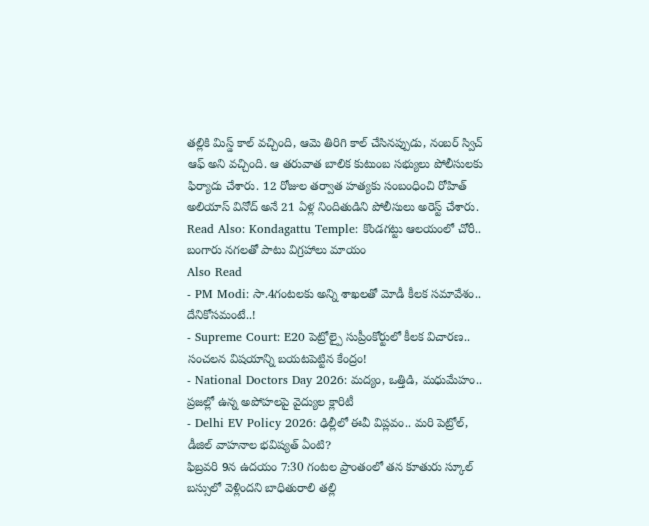తల్లికి మిస్డ్ కాల్ వచ్చింది, ఆమె తిరిగి కాల్ చేసినప్పుడు, నంబర్ స్విచ్ ఆఫ్ అని వచ్చింది. ఆ తరువాత బాలిక కుటుంబ సభ్యులు పోలీసులకు ఫిర్యాదు చేశారు. 12 రోజుల తర్వాత హత్యకు సంబంధించి రోహిత్ అలియాస్ వినోద్ అనే 21 ఏళ్ల నిందితుడిని పోలీసులు అరెస్ట్ చేశారు.
Read Also: Kondagattu Temple: కొండగట్టు ఆలయంలో చోరీ.. బంగారు నగలతో పాటు విగ్రహాలు మాయం
Also Read
- PM Modi: సా.4గంటలకు అన్ని శాఖలతో మోడీ కీలక సమావేశం.. దేనికోసమంటే..!
- Supreme Court: E20 పెట్రోల్పై సుప్రీంకోర్టులో కీలక విచారణ.. సంచలన విషయాన్ని బయటపెట్టిన కేంద్రం!
- National Doctors Day 2026: మద్యం, ఒత్తిడి, మధుమేహం.. ప్రజల్లో ఉన్న అపోహలపై వైద్యుల క్లారిటీ
- Delhi EV Policy 2026: ఢిల్లీలో ఈవీ విప్లవం.. మరి పెట్రోల్, డీజిల్ వాహనాల భవిష్యత్ ఏంటి?
ఫిబ్రవరి 9న ఉదయం 7:30 గంటల ప్రాంతంలో తన కూతురు స్కూల్ బస్సులో వెళ్లిందని బాధితురాలి తల్లి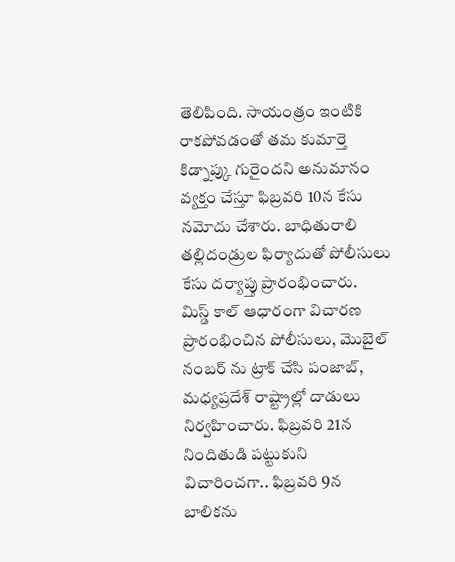తెలిపింది. సాయంత్రం ఇంటికి రాకపోవడంతో తమ కుమార్తె కిడ్నాప్కు గురైందని అనుమానం వ్యక్తం చేస్తూ ఫిబ్రవరి 10న కేసు నమోదు చేశారు. బాధితురాలి తల్లిదండ్రుల ఫిర్యాదుతో పోలీసులు కేసు దర్యాప్తు ప్రారంభించారు.
మిస్డ్ కాల్ ఆధారంగా విచారణ ప్రారంభించిన పోలీసులు, మొబైల్ నంబర్ ను ట్రాక్ చేసి పంజాబ్, మధ్యప్రదేశ్ రాష్ట్రాల్లో దాడులు నిర్వహించారు. ఫిబ్రవరి 21న నిందితుడి పట్టుకుని విచారించగా.. ఫిబ్రవరి 9న బాలికను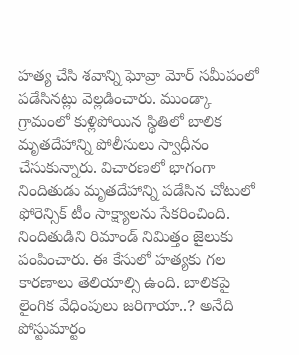హత్య చేసి శవాన్ని ఘోవ్రా మోర్ సమీపంలో పడేసినట్లు వెల్లడించారు. ముండ్కా గ్రామంలో కుళ్లిపోయిన స్థితిలో బాలిక మృతదేహాన్ని పోలీసులు స్వాధీనం చేసుకున్నారు. విచారణలో భాగంగా నిందితుడు మృతదేహాన్ని పడేసిన చోటులో ఫోరెన్సిక్ టీం సాక్ష్యాలను సేకరించింది. నిందితుడిని రిమాండ్ నిమిత్తం జైలుకు పంపించారు. ఈ కేసులో హత్యకు గల కారణాలు తెలియాల్సి ఉంది. బాలికపై లైంగిక వేధింపులు జరిగాయా..? అనేది పోస్టుమార్టం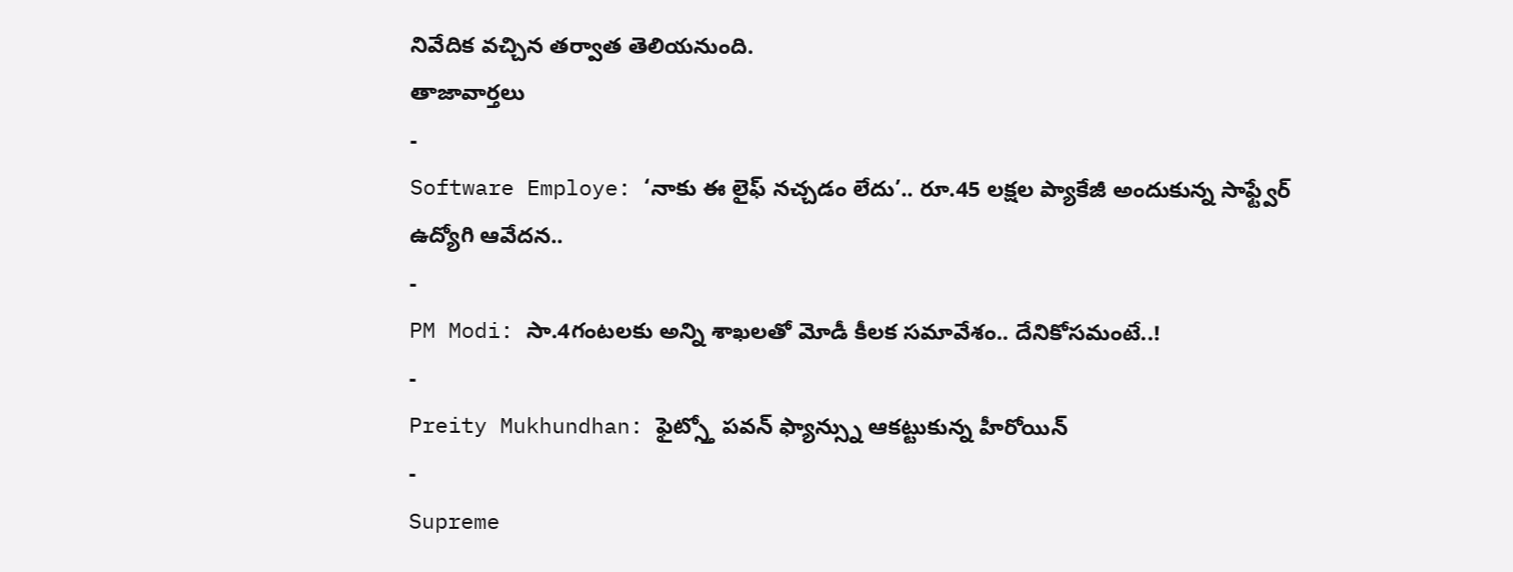నివేదిక వచ్చిన తర్వాత తెలియనుంది.
తాజావార్తలు
-
Software Employe: ‘నాకు ఈ లైఫ్ నచ్చడం లేదు’.. రూ.45 లక్షల ప్యాకేజీ అందుకున్న సాఫ్ట్వేర్ ఉద్యోగి ఆవేదన..
-
PM Modi: సా.4గంటలకు అన్ని శాఖలతో మోడీ కీలక సమావేశం.. దేనికోసమంటే..!
-
Preity Mukhundhan: ఫైట్స్తో పవన్ ఫ్యాన్స్ను ఆకట్టుకున్న హీరోయిన్
-
Supreme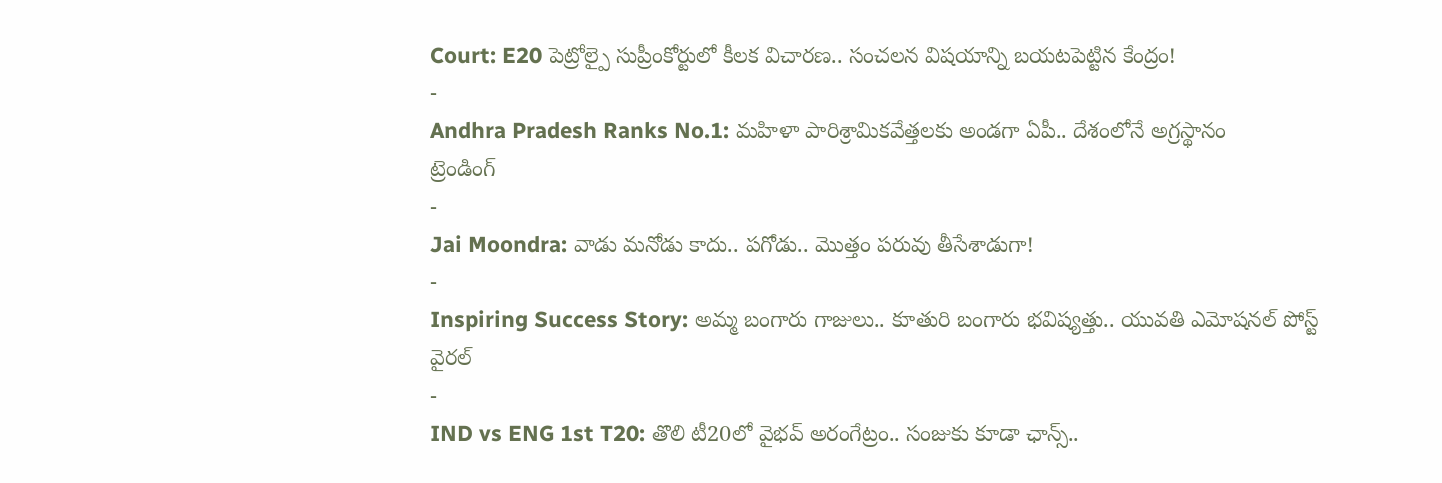Court: E20 పెట్రోల్పై సుప్రీంకోర్టులో కీలక విచారణ.. సంచలన విషయాన్ని బయటపెట్టిన కేంద్రం!
-
Andhra Pradesh Ranks No.1: మహిళా పారిశ్రామికవేత్తలకు అండగా ఏపీ.. దేశంలోనే అగ్రస్థానం
ట్రెండింగ్
-
Jai Moondra: వాడు మనోడు కాదు.. పగోడు.. మొత్తం పరువు తీసేశాడుగా!
-
Inspiring Success Story: అమ్మ బంగారు గాజులు.. కూతురి బంగారు భవిష్యత్తు.. యువతి ఎమోషనల్ పోస్ట్ వైరల్
-
IND vs ENG 1st T20: తొలి టీ20లో వైభవ్ అరంగేట్రం.. సంజుకు కూడా ఛాన్స్..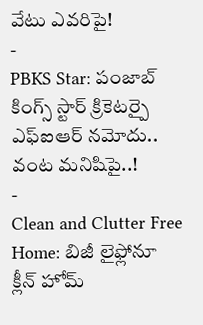వేటు ఎవరిపై!
-
PBKS Star: పంజాబ్ కింగ్స్ స్టార్ క్రికెటర్పై ఎఫ్ఐఆర్ నమోదు.. వంట మనిషిపై..!
-
Clean and Clutter Free Home: బిజీ లైఫ్లోనూ క్లీన్ హోమ్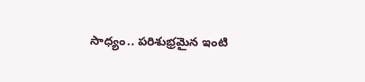సాధ్యం.. పరిశుభ్రమైన ఇంటి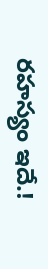రహస్యం ఇదే.!